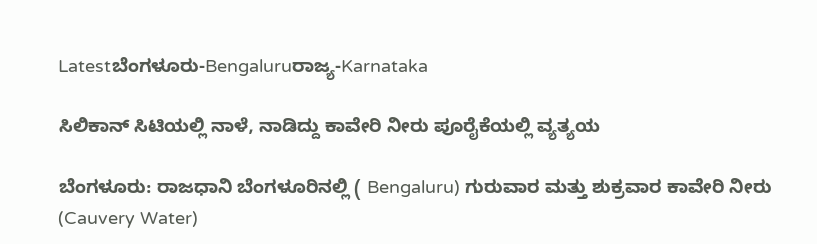Latestಬೆಂಗಳೂರು-Bengaluruರಾಜ್ಯ-Karnataka

ಸಿಲಿಕಾನ್‌ ಸಿಟಿಯಲ್ಲಿ ನಾಳೆ, ನಾಡಿದ್ದು ಕಾವೇರಿ ನೀರು ಪೂರೈಕೆಯಲ್ಲಿ ವ್ಯತ್ಯಯ

ಬೆಂಗಳೂರು: ರಾಜಧಾನಿ ಬೆಂಗಳೂರಿನಲ್ಲಿ ( Bengaluru) ಗುರುವಾರ ಮತ್ತು ಶುಕ್ರವಾರ ಕಾವೇರಿ ನೀರು (Cauvery Water)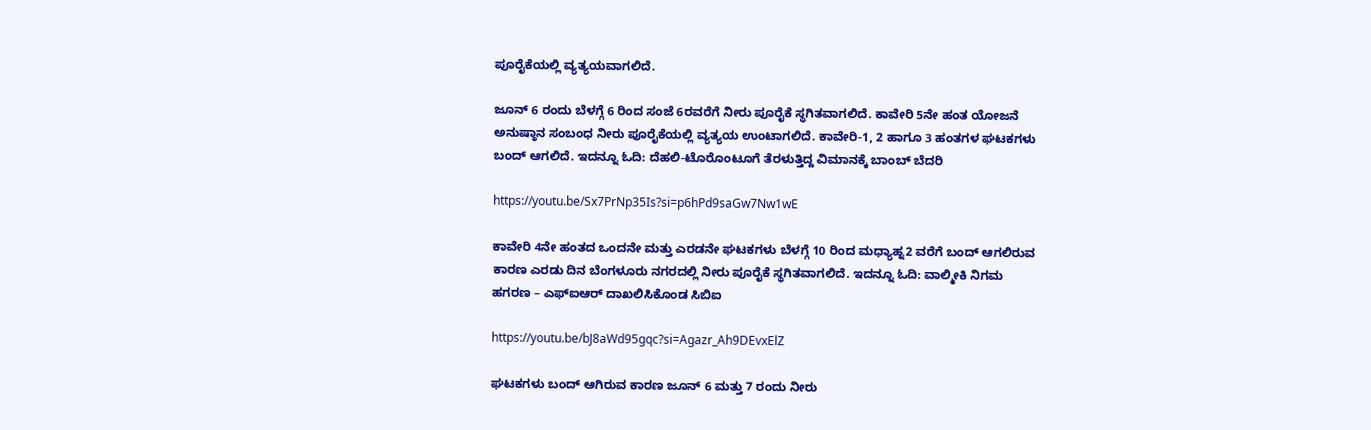ಪೂರೈಕೆಯಲ್ಲಿ ವ್ಯತ್ಯಯವಾಗಲಿದೆ.

ಜೂನ್ 6 ರಂದು ಬೆಳಗ್ಗೆ 6 ರಿಂದ ಸಂಜೆ 6ರವರೆಗೆ ನೀರು ಪೂರೈಕೆ ಸ್ಥಗಿತವಾಗಲಿದೆ. ಕಾವೇರಿ 5ನೇ ಹಂತ ಯೋಜನೆ ಅನುಷ್ಠಾನ ಸಂಬಂಧ ನೀರು ಪೂರೈಕೆಯಲ್ಲಿ ವ್ಯತ್ಯಯ ಉಂಟಾಗಲಿದೆ. ಕಾವೇರಿ-1, 2 ಹಾಗೂ 3 ಹಂತಗಳ ಘಟಕಗಳು ಬಂದ್ ಆಗಲಿದೆ. ಇದನ್ನೂ ಓದಿ: ದೆಹಲಿ-ಟೊರೊಂಟೂಗೆ ತೆರಳುತ್ತಿದ್ದ ವಿಮಾನಕ್ಕೆ ಬಾಂಬ್ ಬೆದರಿ

https://youtu.be/Sx7PrNp35Is?si=p6hPd9saGw7Nw1wE

ಕಾವೇರಿ 4ನೇ ಹಂತದ ಒಂದನೇ ಮತ್ತು ಎರಡನೇ ಘಟಕಗಳು ಬೆಳಗ್ಗೆ 10 ರಿಂದ ಮಧ್ಯಾಹ್ನ2 ವರೆಗೆ ಬಂದ್‌ ಆಗಲಿರುವ ಕಾರಣ ಎರಡು ದಿನ ಬೆಂಗಳೂರು ನಗರದಲ್ಲಿ ನೀರು ಪೂರೈಕೆ ಸ್ಥಗಿತವಾಗಲಿದೆ. ಇದನ್ನೂ ಓದಿ: ವಾಲ್ಮೀಕಿ ನಿಗಮ ಹಗರಣ – ಎಫ್‌ಐಆರ್‌ ದಾಖಲಿಸಿಕೊಂಡ ಸಿಬಿಐ

https://youtu.be/bJ8aWd95gqc?si=Agazr_Ah9DEvxElZ

ಘಟಕಗಳು ಬಂದ್‌ ಆಗಿರುವ ಕಾರಣ ಜೂನ್ 6 ಮತ್ತು 7 ರಂದು ನೀರು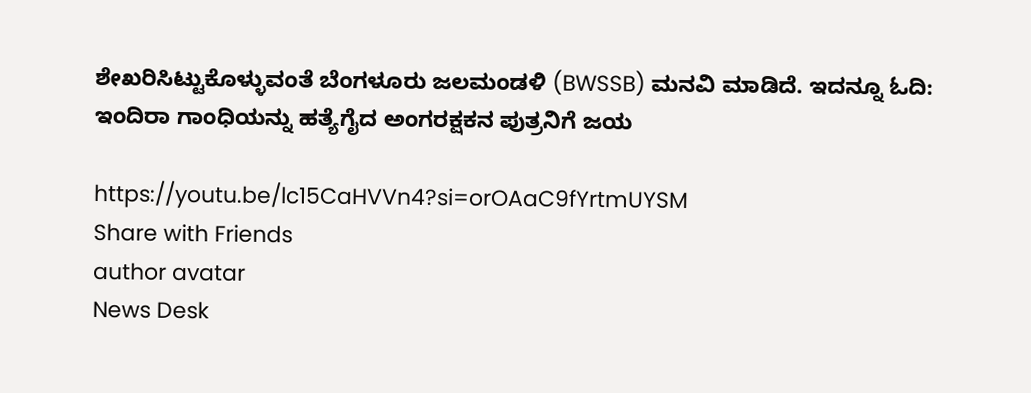ಶೇಖರಿಸಿಟ್ಟುಕೊಳ್ಳುವಂತೆ ಬೆಂಗಳೂರು ಜಲಮಂಡಳಿ (BWSSB) ಮನವಿ ಮಾಡಿದೆ. ಇದನ್ನೂ ಓದಿ: ಇಂದಿರಾ ಗಾಂಧಿಯನ್ನು ಹತ್ಯೆಗೈದ ಅಂಗರಕ್ಷಕನ ಪುತ್ರನಿಗೆ ಜಯ

https://youtu.be/lc15CaHVVn4?si=orOAaC9fYrtmUYSM
Share with Friends
author avatar
News Desk